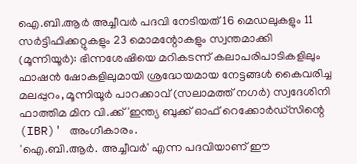ഐ.ബി.ആർ അച്ചീവർ പദവി നേടിയത് 16 മെഡലുകളും 11 സർട്ടിഫിക്കറ്റുകളും 23 മൊമന്റോകളും സ്വന്തമാക്കി
(മൂന്നിയൂർ): ഭിന്നശേഷിയെ മറികടന്ന് കലാപരിപാടികളിലും ഫാഷൻ ഷോകളിലുമായി ശ്രദ്ധേയമായ നേട്ടങ്ങൾ കൈവരിച്ച മലപ്പുറം, മൂന്നിയൂർ പാറക്കാവ് (സലാമത്ത് നഗർ) സ്വദേശിനി ഫാത്തിമ മിന വി.ക്ക് 'ഇന്ത്യ ബുക്ക് ഓഫ് റെക്കോർഡ്സിന്റെ (IBR)' അംഗീകാരം.
'ഐ.ബി.ആർ. അച്ചീവർ' എന്ന പദവിയാണ് ഈ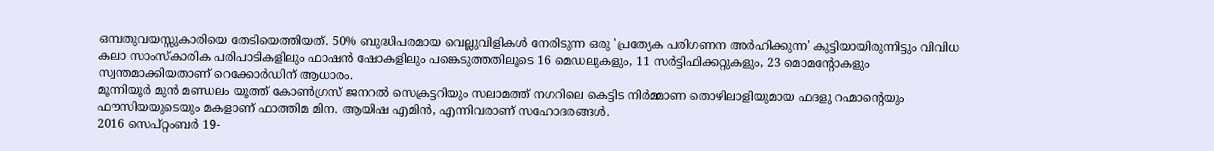ഒമ്പതുവയസ്സുകാരിയെ തേടിയെത്തിയത്. 50% ബുദ്ധിപരമായ വെല്ലുവിളികൾ നേരിടുന്ന ഒരു 'പ്രത്യേക പരിഗണന അർഹിക്കുന്ന' കുട്ടിയായിരുന്നിട്ടും വിവിധ കലാ സാംസ്കാരിക പരിപാടികളിലും ഫാഷൻ ഷോകളിലും പങ്കെടുത്തതിലൂടെ 16 മെഡലുകളും, 11 സർട്ടിഫിക്കറ്റുകളും, 23 മൊമന്റോകളും സ്വന്തമാക്കിയതാണ് റെക്കോർഡിന് ആധാരം.
മൂന്നിയൂർ മുൻ മണ്ഡലം യൂത്ത് കോൺഗ്രസ് ജനറൽ സെക്രട്ടറിയും സലാമത്ത് നഗറിലെ കെട്ടിട നിർമ്മാണ തൊഴിലാളിയുമായ ഫദളു റഹ്മാന്റെയും ഫൗസിയയുടെയും മകളാണ് ഫാത്തിമ മിന. ആയിഷ എമിൻ, എന്നിവരാണ് സഹോദരങ്ങൾ.
2016 സെപ്റ്റംബർ 19-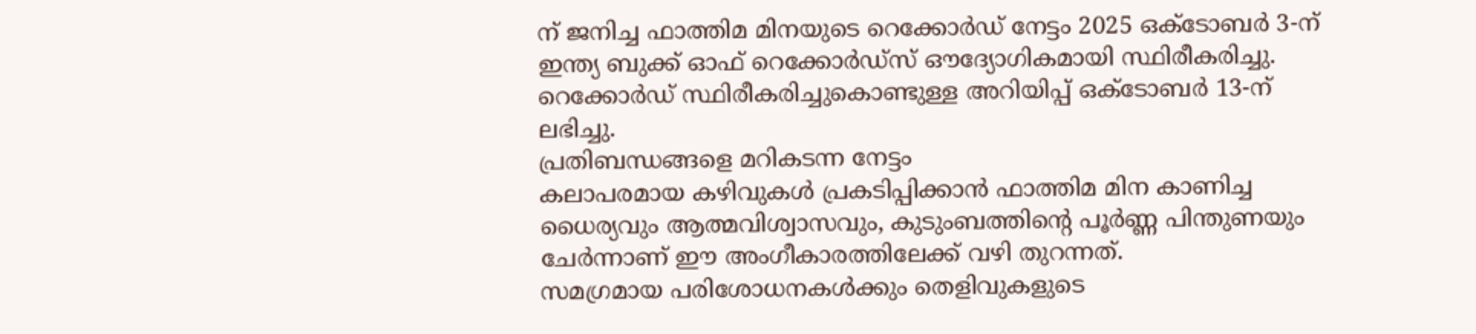ന് ജനിച്ച ഫാത്തിമ മിനയുടെ റെക്കോർഡ് നേട്ടം 2025 ഒക്ടോബർ 3-ന് ഇന്ത്യ ബുക്ക് ഓഫ് റെക്കോർഡ്സ് ഔദ്യോഗികമായി സ്ഥിരീകരിച്ചു. റെക്കോർഡ് സ്ഥിരീകരിച്ചുകൊണ്ടുള്ള അറിയിപ്പ് ഒക്ടോബർ 13-ന് ലഭിച്ചു.
പ്രതിബന്ധങ്ങളെ മറികടന്ന നേട്ടം
കലാപരമായ കഴിവുകൾ പ്രകടിപ്പിക്കാൻ ഫാത്തിമ മിന കാണിച്ച ധൈര്യവും ആത്മവിശ്വാസവും, കുടുംബത്തിന്റെ പൂർണ്ണ പിന്തുണയും ചേർന്നാണ് ഈ അംഗീകാരത്തിലേക്ക് വഴി തുറന്നത്.
സമഗ്രമായ പരിശോധനകൾക്കും തെളിവുകളുടെ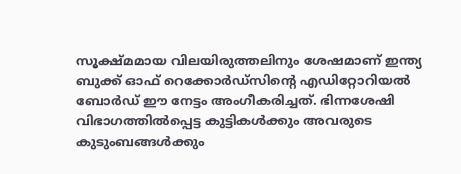സൂക്ഷ്മമായ വിലയിരുത്തലിനും ശേഷമാണ് ഇന്ത്യ ബുക്ക് ഓഫ് റെക്കോർഡ്സിന്റെ എഡിറ്റോറിയൽ ബോർഡ് ഈ നേട്ടം അംഗീകരിച്ചത്. ഭിന്നശേഷി വിഭാഗത്തിൽപ്പെട്ട കുട്ടികൾക്കും അവരുടെ കുടുംബങ്ങൾക്കും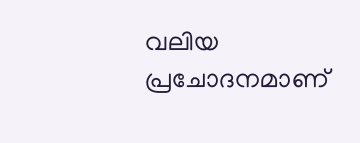വലിയ പ്രചോദനമാണ്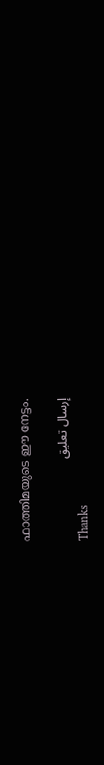ഫാത്തിമയുടെ ഈ നേട്ടം.

إرسال تعليق
Thanks